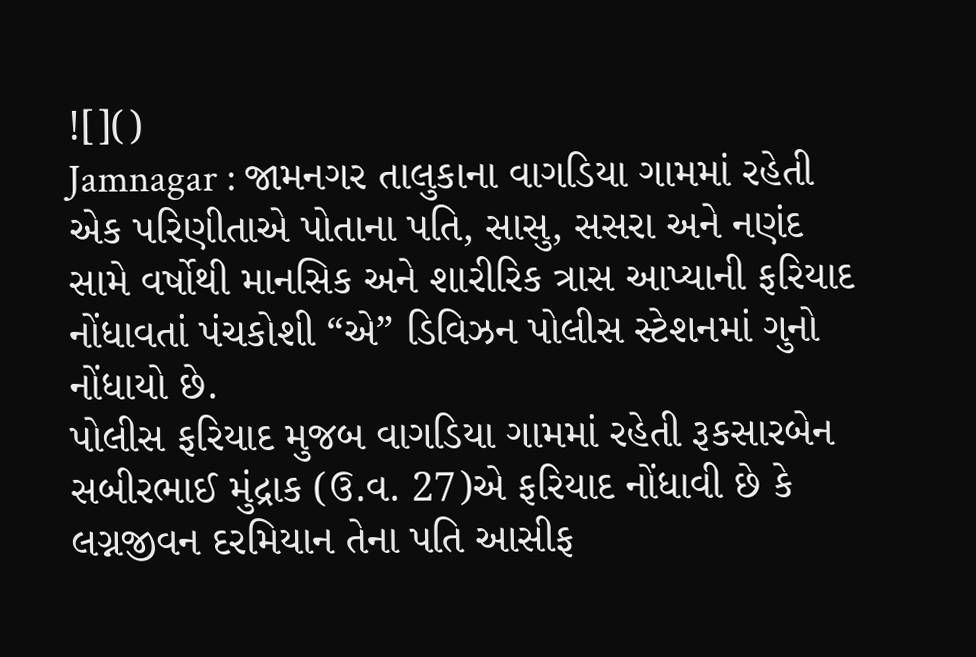![]()
Jamnagar : જામનગર તાલુકાના વાગડિયા ગામમાં રહેતી એક પરિણીતાએ પોતાના પતિ, સાસુ, સસરા અને નણંદ સામે વર્ષોથી માનસિક અને શારીરિક ત્રાસ આપ્યાની ફરિયાદ નોંધાવતાં પંચકોશી “એ” ડિવિઝન પોલીસ સ્ટેશનમાં ગુનો નોંધાયો છે.
પોલીસ ફરિયાદ મુજબ વાગડિયા ગામમાં રહેતી રૂકસારબેન સબીરભાઈ મુંદ્રાક (ઉ.વ. 27)એ ફરિયાદ નોંધાવી છે કે લગ્નજીવન દરમિયાન તેના પતિ આસીફ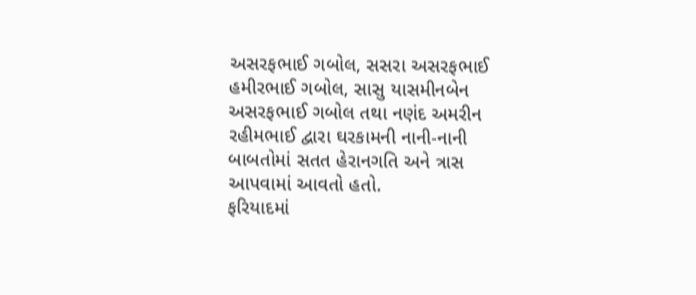અસરફભાઈ ગબોલ, સસરા અસરફભાઈ હમીરભાઈ ગબોલ, સાસુ યાસમીનબેન અસરફભાઈ ગબોલ તથા નણંદ અમરીન રહીમભાઈ દ્વારા ઘરકામની નાની-નાની બાબતોમાં સતત હેરાનગતિ અને ત્રાસ આપવામાં આવતો હતો.
ફરિયાદમાં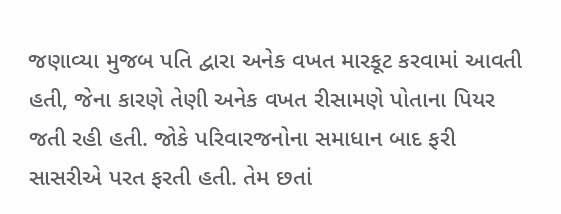જણાવ્યા મુજબ પતિ દ્વારા અનેક વખત મારકૂટ કરવામાં આવતી હતી, જેના કારણે તેણી અનેક વખત રીસામણે પોતાના પિયર જતી રહી હતી. જોકે પરિવારજનોના સમાધાન બાદ ફરી સાસરીએ પરત ફરતી હતી. તેમ છતાં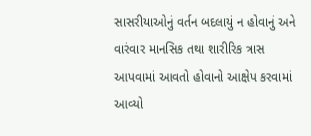સાસરીયાઓનું વર્તન બદલાયું ન હોવાનું અને વારંવાર માનસિક તથા શારીરિક ત્રાસ આપવામાં આવતો હોવાનો આક્ષેપ કરવામાં આવ્યો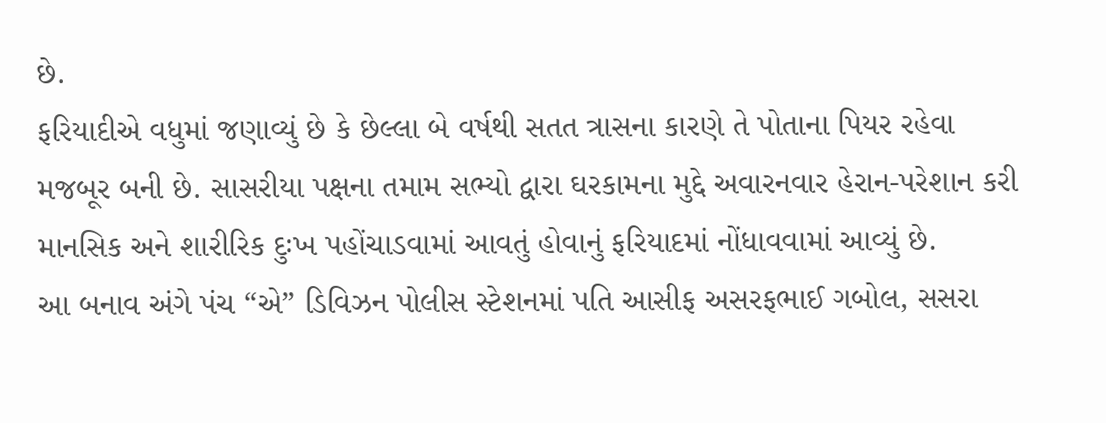છે.
ફરિયાદીએ વધુમાં જણાવ્યું છે કે છેલ્લા બે વર્ષથી સતત ત્રાસના કારણે તે પોતાના પિયર રહેવા મજબૂર બની છે. સાસરીયા પક્ષના તમામ સભ્યો દ્વારા ઘરકામના મુદ્દે અવારનવાર હેરાન-પરેશાન કરી માનસિક અને શારીરિક દુઃખ પહોંચાડવામાં આવતું હોવાનું ફરિયાદમાં નોંધાવવામાં આવ્યું છે.
આ બનાવ અંગે પંચ “એ” ડિવિઝન પોલીસ સ્ટેશનમાં પતિ આસીફ અસરફભાઈ ગબોલ, સસરા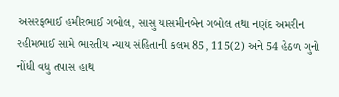અસરફભાઈ હમીરભાઈ ગબોલ, સાસુ યાસમીનબેન ગબોલ તથા નણંદ અમરીન રહીમભાઈ સામે ભારતીય ન્યાય સંહિતાની કલમ 85, 115(2) અને 54 હેઠળ ગુનો નોંધી વધુ તપાસ હાથ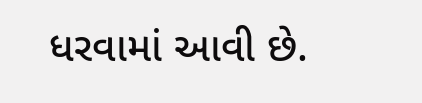ધરવામાં આવી છે.